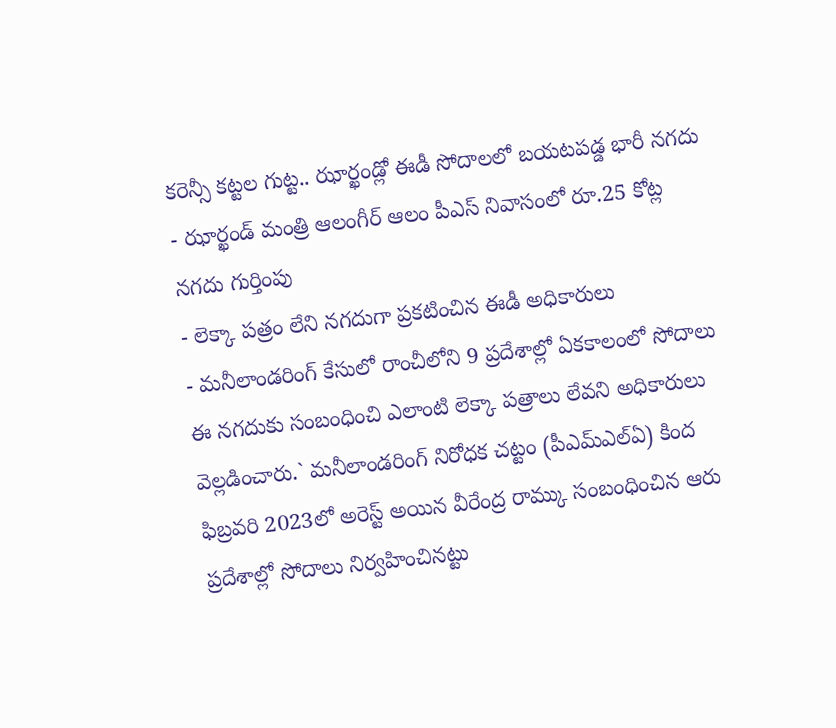కరెన్సీ కట్టల గుట్ట.. ఝార్ఖండ్లో ఈడీ సోదాలలో బయటపడ్డ భారీ నగదు
- ఝార్ఖండ్ మంత్రి ఆలంగీర్ ఆలం పీఎస్ నివాసంలో రూ.25 కోట్ల నగదు గుర్తింపు
- లెక్కా పత్రం లేని నగదుగా ప్రకటించిన ఈడీ అధికారులు
- మనీలాండరింగ్ కేసులో రాంచీలోని 9 ప్రదేశాల్లో ఏకకాలంలో సోదాలు
ఈ నగదుకు సంబంధించి ఎలాంటి లెక్కా పత్రాలు లేవని అధికారులు వెల్లడించారు.` మనీలాండరింగ్ నిరోధక చట్టం (పీఎమ్ఎల్ఏ) కింద ఫిబ్రవరి 2023లో అరెస్ట్ అయిన వీరేంద్ర రామ్కు సంబంధించిన ఆరు ప్రదేశాల్లో సోదాలు నిర్వహించినట్టు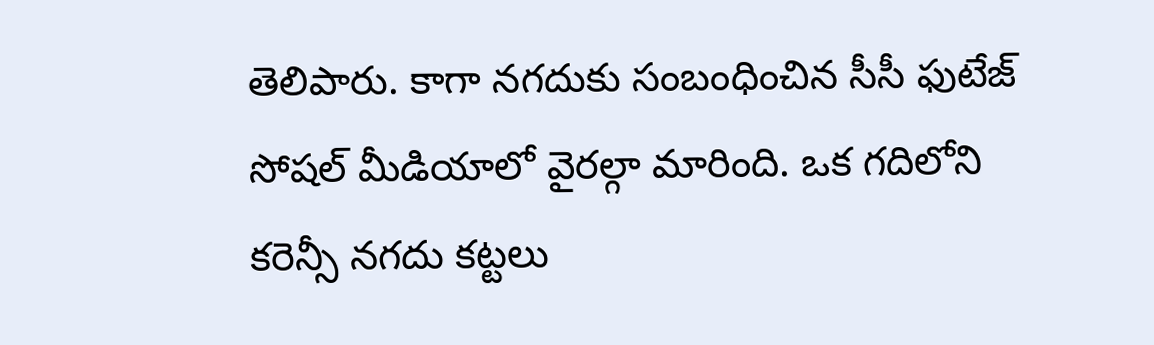తెలిపారు. కాగా నగదుకు సంబంధించిన సీసీ ఫుటేజ్ సోషల్ మీడియాలో వైరల్గా మారింది. ఒక గదిలోని కరెన్సీ నగదు కట్టలు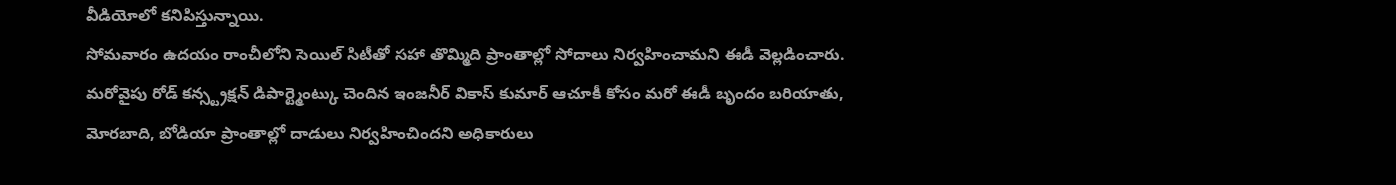వీడియోలో కనిపిస్తున్నాయి.
సోమవారం ఉదయం రాంచీలోని సెయిల్ సిటీతో సహా తొమ్మిది ప్రాంతాల్లో సోదాలు నిర్వహించామని ఈడీ వెల్లడించారు. మరోవైపు రోడ్ కన్స్ట్రక్షన్ డిపార్ట్మెంట్కు చెందిన ఇంజనీర్ వికాస్ కుమార్ ఆచూకీ కోసం మరో ఈడీ బృందం బరియాతు, మోరబాది, బోడియా ప్రాంతాల్లో దాడులు నిర్వహించిందని అధికారులు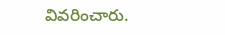వివరించారు.